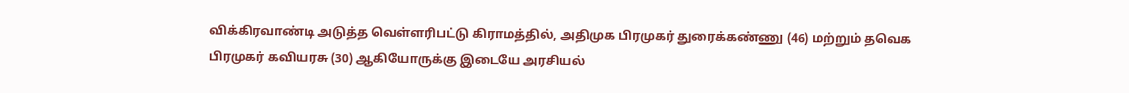விக்கிரவாண்டி அடுத்த வெள்ளரிபட்டு கிராமத்தில், அதிமுக பிரமுகர் துரைக்கண்ணு (46) மற்றும் தவெக பிரமுகர் கவியரசு (30) ஆகியோருக்கு இடையே அரசியல்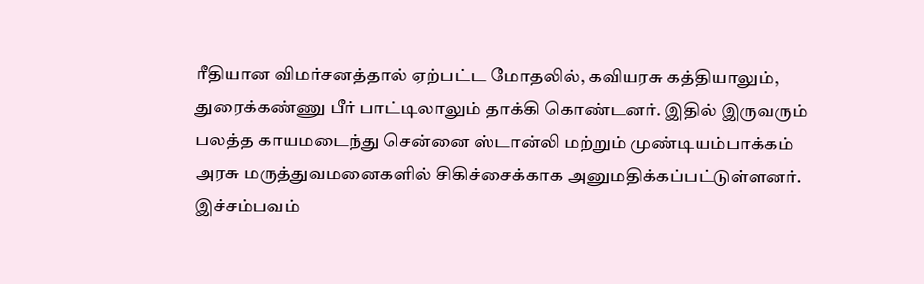ரீதியான விமர்சனத்தால் ஏற்பட்ட மோதலில், கவியரசு கத்தியாலும், துரைக்கண்ணு பீர் பாட்டிலாலும் தாக்கி கொண்டனர். இதில் இருவரும் பலத்த காயமடைந்து சென்னை ஸ்டான்லி மற்றும் முண்டியம்பாக்கம் அரசு மருத்துவமனைகளில் சிகிச்சைக்காக அனுமதிக்கப்பட்டுள்ளனர். இச்சம்பவம்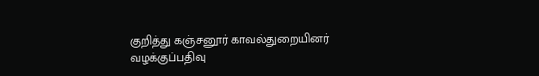குறித்து கஞ்சனூர் காவல்துறையினர் வழக்குப்பதிவு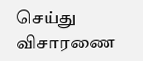செய்து விசாரணை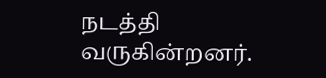நடத்தி வருகின்றனர்.